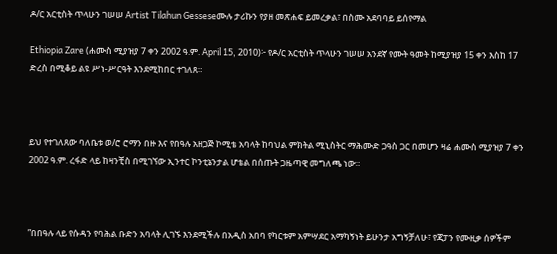ዶ/ር አርቲስት ጥላሁን ገሠሠ Artist Tilahun Gesseseሙሉ ታሪኩን የያዘ መጽሐፍ ይመረቃል፣ በስሙ አደባባይ ይሰየማል

Ethiopia Zare (ሐሙስ ሚያዝያ 7 ቀን 2002 ዓ.ም. April 15, 2010)፦ የዶ/ር አርቲስት ጥላሁን ገሠሠ አንደኛ የሙት ዓመት ከሚያዝያ 15 ቀን እስከ 17 ድረስ በሚቆይ ልዩ ሥነ-ሥርዓት እንደሚከበር ተገለጸ።



ይህ የተገለጸው ባለቤቱ ወ/ሮ ሮማን በዙ እና የበዓሉ አዘጋጅ ኮሚቴ አባላት ከባህል ምክትል ሚኒስትር ማሕሙድ ጋዓስ ጋር በመሆን ዛሬ ሐሙስ ሚያዝያ 7 ቀን 2002 ዓ.ም. ረፋድ ላይ ከዛንቺስ በሚገኘው ኢንተር ኮንቲኔንታል ሆቴል በሰጡት ጋዜጣዊ መግለጫ ነው።



”በበዓሉ ላይ የሱዳን የባሕል ቡድን አባላት ሊገኙ እንደሚችሉ በአዲስ አበባ የካርቱም አምሣደር አማካኝነት ይሁንታ አግኝቻለሁ፣ የጃፓን የሙዚቃ ሰዎችም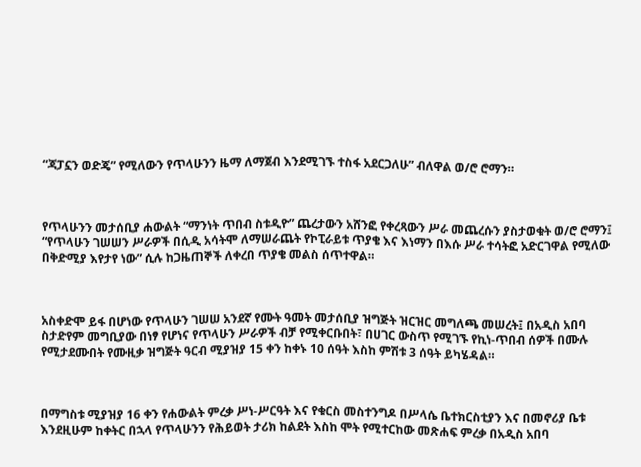“ጃፓኗን ወድጄ” የሚለውን የጥላሁንን ዜማ ለማጀብ እንደሚገኙ ተስፋ አደርጋለሁ” ብለዋል ወ/ሮ ሮማን።



የጥላሁንን መታሰቢያ ሐውልት “ማንነት ጥበብ ስቱዲዮ” ጨረታውን አሸንፎ የቀረጻውን ሥራ መጨረሱን ያስታወቁት ወ/ሮ ሮማን፤ “የጥላሁን ገሠሠን ሥራዎች በሲዲ አሳትሞ ለማሠራጨት የኮፒራይቱ ጥያቄ እና እነማን በእሱ ሥራ ተሳትፎ አድርገዋል የሚለው በቅድሚያ እየታየ ነው” ሲሉ ከጋዜጠኞች ለቀረበ ጥያቄ መልስ ሰጥተዋል።



አስቀድሞ ይፋ በሆነው የጥላሁን ገሠሠ አንደኛ የሙት ዓመት መታሰቢያ ዝግጅት ዝርዝር መግለጫ መሠረት፤ በአዲስ አበባ ስታድየም መግቢያው በነፃ የሆነና የጥላሁን ሥራዎች ብቻ የሚቀርቡበት፣ በሀገር ውስጥ የሚገኙ የኪነ-ጥበብ ሰዎች በሙሉ የሚታደሙበት የሙዚቃ ዝግጅት ዓርብ ሚያዝያ 15 ቀን ከቀኑ 10 ሰዓት እስከ ምሽቱ 3 ሰዓት ይካሄዳል።



በማግስቱ ሚያዝያ 16 ቀን የሐውልት ምረቃ ሥነ-ሥርዓት እና የቁርስ መስተንግዶ በሥላሴ ቤተክርስቲያን እና በመኖሪያ ቤቱ እንደዚሁም ከቀትር በኋላ የጥላሁንን የሕይወት ታሪክ ከልደት እስከ ሞት የሚተርከው መጽሐፍ ምረቃ በአዲስ አበባ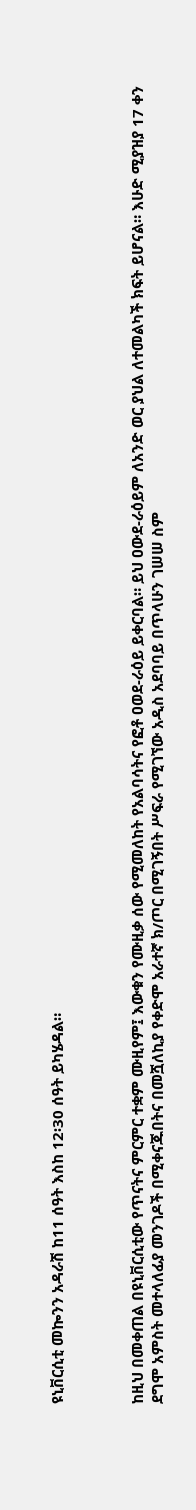ዩኒቨርሲቲ መኰንን አዳራሽ ከ11 ሰዓት እስከ 12፡30 ሰዓት ይካሄዳል።



ከዚህ በመቀጠል በዩኒቨርሲቲው የጥናትና ምርምር ተቋም ሙዚየም፤ እውቁን የሙዚቃ ሰው የሚመለከት የአልባሳትና የፎቶ ዐወደ-ራዕይ ይቀርባል። ይህ ዐውደ-ራዕይም ለአንድ ወር ያህል ለተመልካች ክፍት ይሆናል። እሁድ ሚያዝያ 17 ቀን ደግሞ አምስት መተላለፊያ መንገዶች በሚቀናጁበትና በመሿለኪያ የቀድሞ አራተኛ ክ/ጦር በሚገኝበት ሥፍራ የሚገኘው አዲስ አደባባይ በጥላሁን ገሠሠ ስም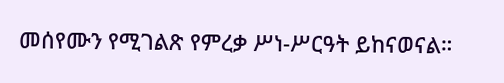መሰየሙን የሚገልጽ የምረቃ ሥነ-ሥርዓት ይከናወናል።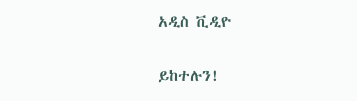አዲስ ቪዲዮ

ይከተሉን!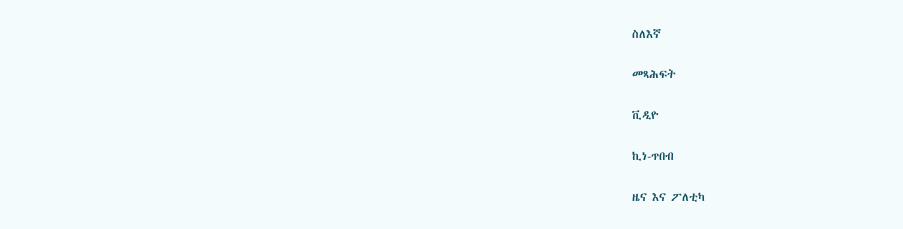ስለእኛ

መጻሕፍት

ቪዲዮ

ኪነ-ጥበብ

ዜና እና ፖለቲካ